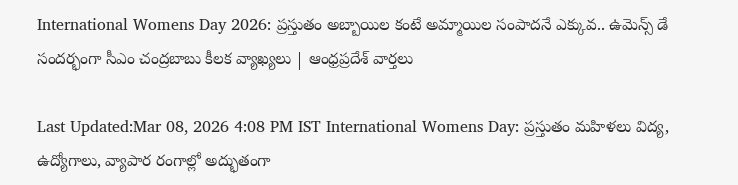International Womens Day 2026: ప్రస్తుతం అబ్బాయిల కంటే అమ్మాయిల సంపాదనే ఎక్కువ.. ఉమెన్స్ డే సందర్భంగా సీఎం చంద్రబాబు కీలక వ్యాఖ్యలు | ఆంధ్రప్రదేశ్ వార్తలు

Last Updated:Mar 08, 2026 4:08 PM IST International Womens Day: ప్రస్తుతం మహిళలు విద్య, ఉద్యోగాలు, వ్యాపార రంగాల్లో అద్భుతంగా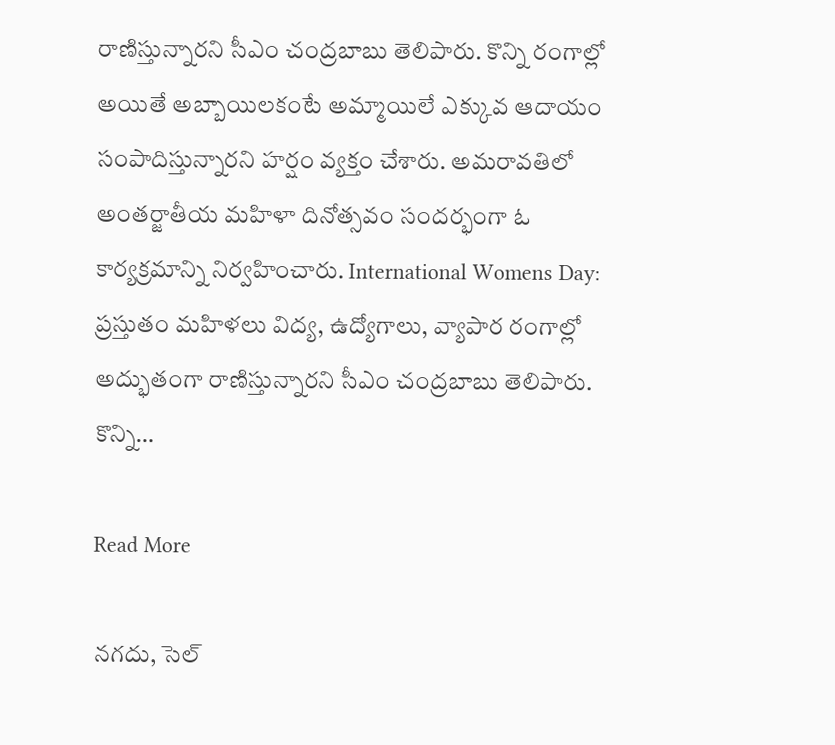రాణిస్తున్నారని సీఎం చంద్రబాబు తెలిపారు. కొన్ని రంగాల్లో అయితే అబ్బాయిలకంటే అమ్మాయిలే ఎక్కువ ఆదాయం సంపాదిస్తున్నారని హర్షం వ్యక్తం చేశారు. అమరావతిలో అంతర్జాతీయ మహిళా దినోత్సవం సందర్భంగా ఓ కార్యక్రమాన్ని నిర్వహించారు. International Womens Day: ప్రస్తుతం మహిళలు విద్య, ఉద్యోగాలు, వ్యాపార రంగాల్లో అద్భుతంగా రాణిస్తున్నారని సీఎం చంద్రబాబు తెలిపారు. కొన్ని…

Read More

నగదు, సెల్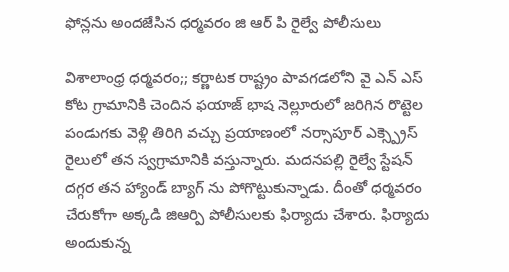ఫోన్లను అందజేసిన ధర్మవరం జి ఆర్ పి రైల్వే పోలీసులు

విశాలాంధ్ర ధర్మవరం;; కర్ణాటక రాష్ట్రం పావగడలోని వై ఎన్ ఎస్ కోట గ్రామానికి చెందిన ఫయాజ్ భాష నెల్లూరులో జరిగిన రొట్టెల పండుగకు వెళ్లి తిరిగి వచ్చు ప్రయాణంలో నర్సాపూర్ ఎక్స్ప్రెస్ రైలులో తన స్వగ్రామానికి వస్తున్నారు. మదనపల్లి రైల్వే స్టేషన్ దగ్గర తన హ్యాండ్ బ్యాగ్ ను పోగొట్టుకున్నాడు. దీంతో ధర్మవరం చేరుకోగా అక్కడి జిఆర్పి పోలీసులకు ఫిర్యాదు చేశారు. ఫిర్యాదు అందుకున్న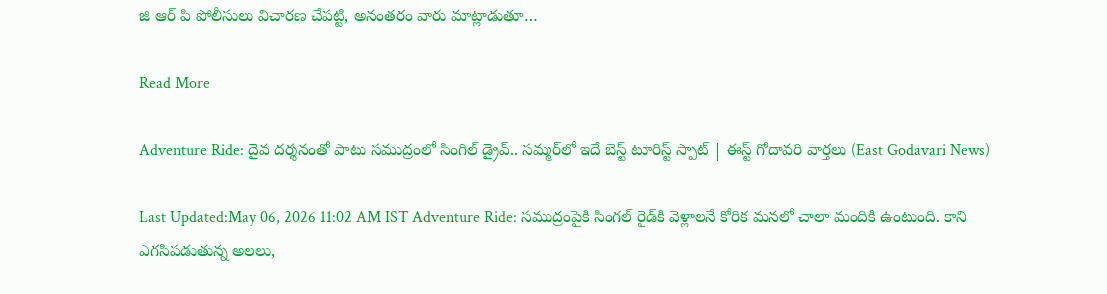జి ఆర్ పి పోలీసులు విచారణ చేపట్టి, అనంతరం వారు మాట్లాడుతూ…

Read More

Adventure Ride: దైవ దర్శనంతో పాటు సముద్రంలో సింగిల్‌ డ్రైవ్.. సమ్మర్‌లో ఇదే బెస్ట్ టూరిస్ట్ స్పాట్ | ఈస్ట్ గోదావరి వార్తలు (East Godavari News)

Last Updated:May 06, 2026 11:02 AM IST Adventure Ride: సముద్రంపైకి సింగల్ రైడ్‌కి వెళ్లాలనే కోరిక మనలో చాలా మందికి ఉంటుంది. కాని ఎగసిపడుతున్న అలలు,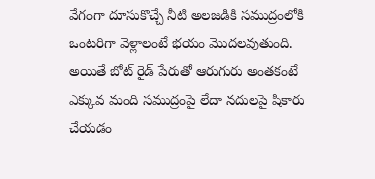వేగంగా దూసుకొచ్చే నీటి అలజడికి సముద్రంలోకి ఒంటరిగా వెళ్లాలంటే భయం మొదలవుతుంది. అయితే బోట్ రైడ్ పేరుతో ఆరుగురు అంతకంటే ఎక్కువ మంది సముద్రంపై లేదా నదులపై షికారు చేయడం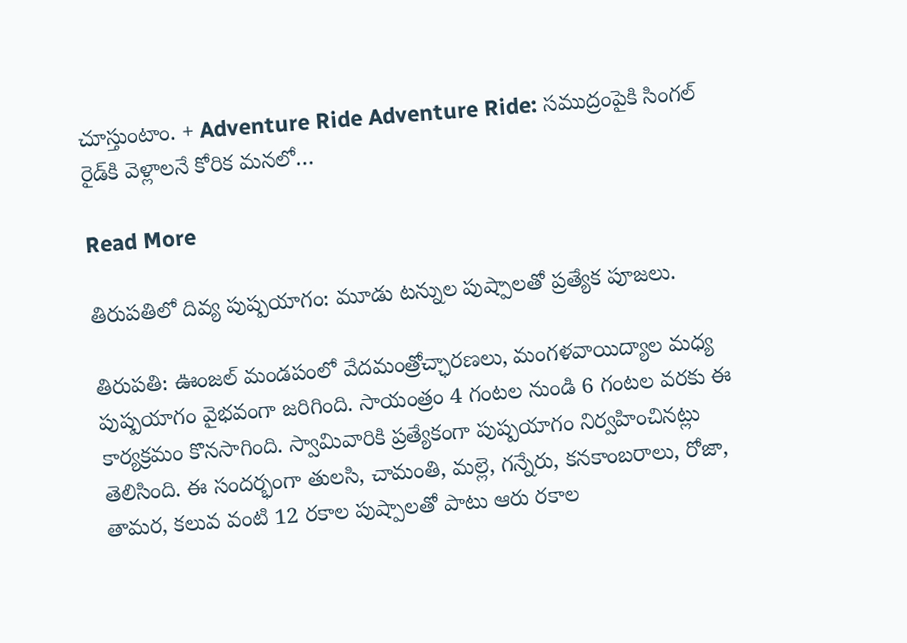చూస్తుంటాం. + Adventure Ride Adventure Ride: సముద్రంపైకి సింగల్ రైడ్‌కి వెళ్లాలనే కోరిక మనలో…

Read More

తిరుపతిలో దివ్య పుష్పయాగం: మూడు టన్నుల పుష్పాలతో ప్రత్యేక పూజలు.

తిరుపతి: ఊంజల్ మండపంలో వేదమంత్రోచ్ఛారణలు, మంగళవాయిద్యాల మధ్య పుష్పయాగం వైభవంగా జరిగింది. సాయంత్రం 4 గంటల నుండి 6 గంటల వరకు ఈ కార్యక్రమం కొనసాగింది. స్వామివారికి ప్రత్యేకంగా పుష్పయాగం నిర్వహించినట్లు తెలిసింది. ఈ సందర్భంగా తులసి, చామంతి, మల్లె, గన్నేరు, కనకాంబరాలు, రోజా, తామర, కలువ వంటి 12 రకాల పుష్పాలతో పాటు ఆరు రకాల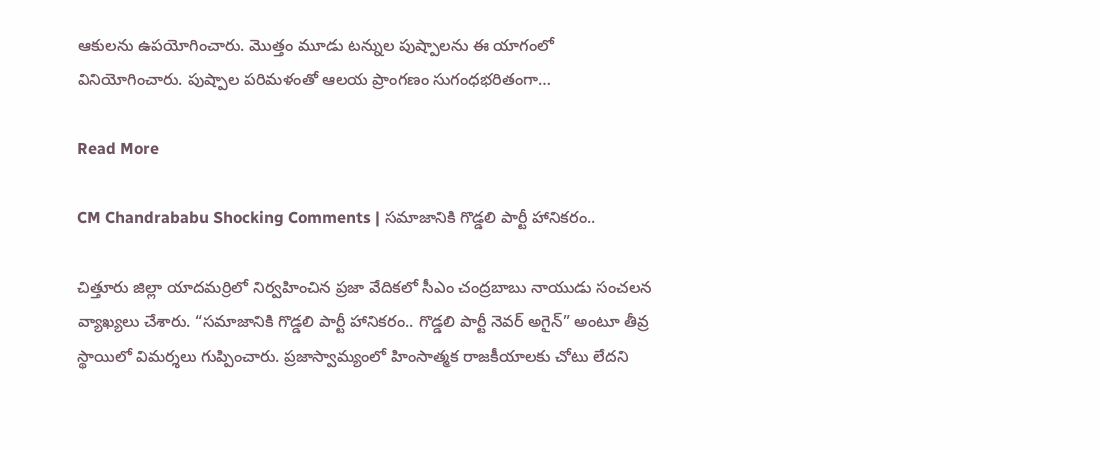ఆకులను ఉపయోగించారు. మొత్తం మూడు టన్నుల పుష్పాలను ఈ యాగంలో వినియోగించారు. పుష్పాల పరిమళంతో ఆలయ ప్రాంగణం సుగంధభరితంగా…

Read More

CM Chandrababu Shocking Comments | సమాజానికి గొడ్డలి పార్టీ హానికరం..

చిత్తూరు జిల్లా యాదమర్రిలో నిర్వహించిన ప్రజా వేదికలో సీఎం చంద్రబాబు నాయుడు సంచలన వ్యాఖ్యలు చేశారు. “సమాజానికి గొడ్డలి పార్టీ హానికరం.. గొడ్డలి పార్టీ నెవర్ అగైన్” అంటూ తీవ్ర స్థాయిలో విమర్శలు గుప్పించారు. ప్రజాస్వామ్యంలో హింసాత్మక రాజకీయాలకు చోటు లేదని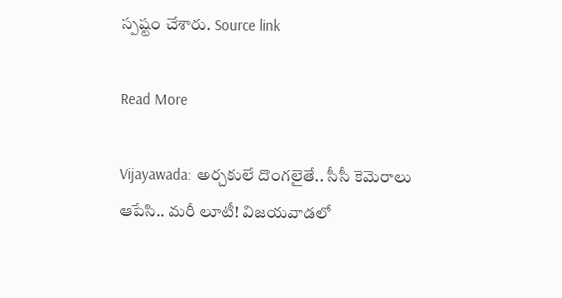స్పష్టం చేశారు. Source link

Read More

Vijayawada: అర్చకులే దొంగలైతే.. సీసీ కెమెరాలు ఆపేసి.. మరీ లూటీ! విజయవాడలో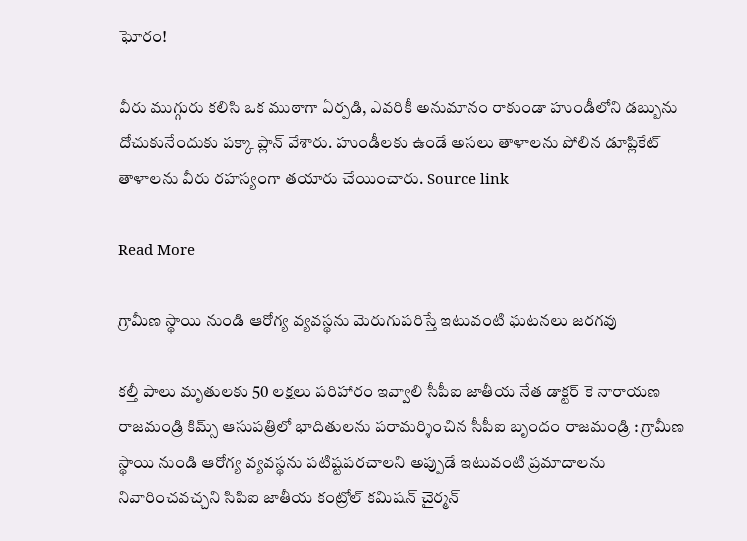ఘోరం!

వీరు ముగ్గురు కలిసి ఒక ముఠాగా ఏర్పడి, ఎవరికీ అనుమానం రాకుండా హుండీలోని డబ్బును దోచుకునేందుకు పక్కా ప్లాన్ వేశారు. హుండీలకు ఉండే అసలు తాళాలను పోలిన డూప్లికేట్ తాళాలను వీరు రహస్యంగా తయారు చేయించారు. Source link

Read More

గ్రామీణ స్థాయి నుండి ఆరోగ్య వ్యవస్థను మెరుగుపరిస్తే ఇటువంటి ఘటనలు జరగవు

కల్తీ పాలు మృతులకు 50 లక్షలు పరిహారం ఇవ్వాలి సీపీఐ జాతీయ నేత డాక్టర్ కె నారాయణ రాజమండ్రి కిమ్స్ ఆసుపత్రిలో భాదితులను పరామర్శించిన సీపీఐ బృందం రాజమండ్రి : గ్రామీణ స్థాయి నుండి ఆరోగ్య వ్యవస్థను పటిష్టపరచాలని అప్పుడే ఇటువంటి ప్రమాదాలను నివారించవచ్చని సిపిఐ జాతీయ కంట్రోల్ కమిషన్ చైర్మన్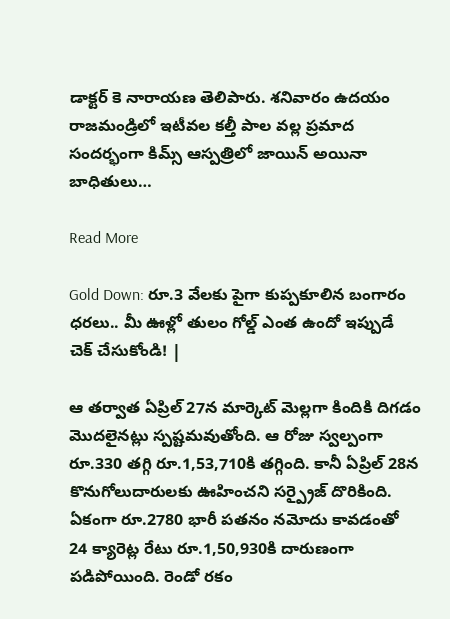డాక్టర్ కె నారాయణ తెలిపారు. శనివారం ఉదయం రాజమండ్రిలో ఇటీవల కల్తీ పాల వల్ల ప్రమాద సందర్భంగా కిమ్స్ ఆస్పత్రిలో జాయిన్ అయినా బాధితులు…

Read More

Gold Down: రూ.3 వేలకు పైగా కుప్పకూలిన బంగారం ధరలు.. మీ ఊళ్లో తులం గోల్డ్ ఎంత ఉందో ఇప్పుడే చెక్ చేసుకోండి! |

ఆ తర్వాత ఏప్రిల్ 27న మార్కెట్ మెల్లగా కిందికి దిగడం మొదలైనట్లు స్పష్టమవుతోంది. ఆ రోజు స్వల్పంగా రూ.330 తగ్గి రూ.1,53,710కి తగ్గింది. కానీ ఏప్రిల్ 28న కొనుగోలుదారులకు ఊహించని సర్ప్రైజ్ దొరికింది. ఏకంగా రూ.2780 భారీ పతనం నమోదు కావడంతో 24 క్యారెట్ల రేటు రూ.1,50,930కి దారుణంగా పడిపోయింది. రెండో రకం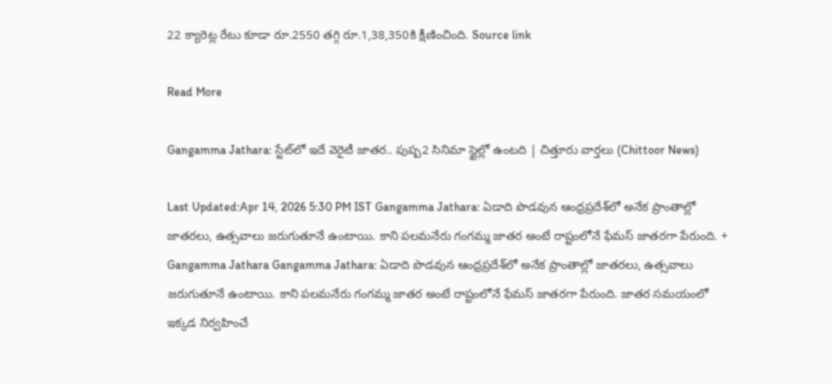22 క్యారెట్ల రేటు కూడా రూ.2550 తగ్గి రూ.1,38,350కి క్షీణించింది. Source link

Read More

Gangamma Jathara: స్టేట్‌లో ఇదే వెరైటీ జాతర.. పుష్ప2 సినిమా స్టైల్లో ఉంటది | చిత్తూరు వార్తలు (Chittoor News)

Last Updated:Apr 14, 2026 5:30 PM IST Gangamma Jathara: ఏడాది పొడవున ఆంధ్రప్రదేశ్‌లో అనేక ప్రాంతాల్లో జాతరలు, ఉత్సవాలు జరుగుతూనే ఉంటాయి. కాని పలమనేరు గంగమ్మ జాతర అంటే రాష్టంలోనే ఫేమస్ జాతరగా పేరుంది. + Gangamma Jathara Gangamma Jathara: ఏడాది పొడవున ఆంధ్రప్రదేశ్‌లో అనేక ప్రాంతాల్లో జాతరలు, ఉత్సవాలు జరుగుతూనే ఉంటాయి. కాని పలమనేరు గంగమ్మ జాతర అంటే రాష్టంలోనే ఫేమస్ జాతరగా పేరుంది. జాతర సమయంలో ఇక్కడ నిర్వహించే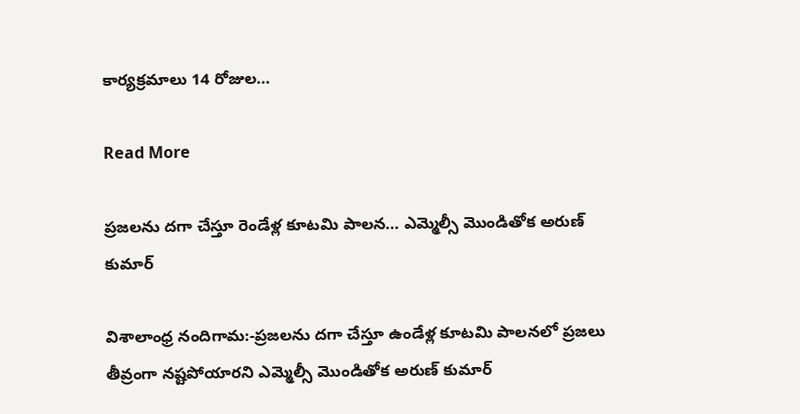కార్యక్రమాలు 14 రోజుల…

Read More

ప్రజలను దగా చేస్తూ రెండేళ్ల కూటమి పాలన… ఎమ్మెల్సీ మొండితోక అరుణ్ కుమార్

విశాలాంధ్ర నందిగామ:-ప్రజలను దగా చేస్తూ ఉండేళ్ల కూటమి పాలనలో ప్రజలు తీవ్రంగా నష్టపోయారని ఎమ్మెల్సీ మొండితోక అరుణ్ కుమార్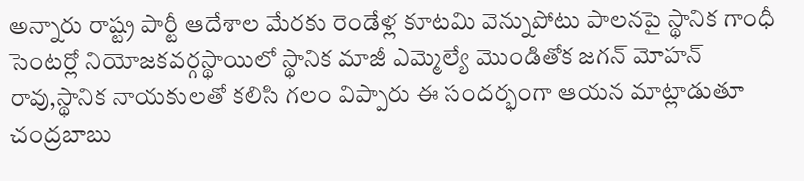అన్నారు రాష్ట్ర పార్టీ ఆదేశాల మేరకు రెండేళ్ల కూటమి వెన్నుపోటు పాలనపై స్థానిక గాంధీ సెంటర్లో నియోజకవర్గస్థాయిలో స్థానిక మాజీ ఎమ్మెల్యే మొండితోక జగన్ మోహన్ రావు,స్థానిక నాయకులతో కలిసి గలం విప్పారు ఈ సందర్భంగా ఆయన మాట్లాడుతూ చంద్రబాబు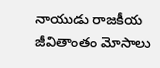నాయుడు రాజకీయ జీవితాంతం మోసాలు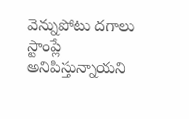వెన్నుపోటు దగాలు స్టాంప్లే అనిపిస్తున్నాయని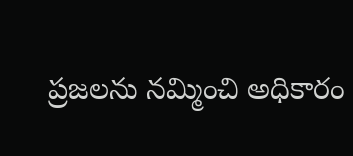ప్రజలను నమ్మించి అధికారం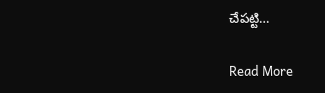చేపట్టి…

Read More